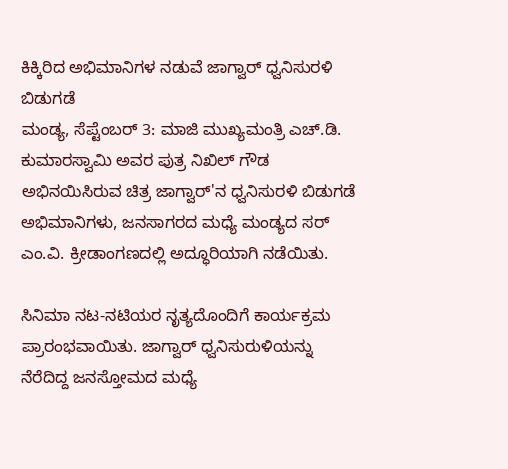ಕಿಕ್ಕಿರಿದ ಅಭಿಮಾನಿಗಳ ನಡುವೆ ಜಾಗ್ವಾರ್ ಧ್ವನಿಸುರಳಿ ಬಿಡುಗಡೆ
ಮಂಡ್ಯ, ಸೆಪ್ಟೆಂಬರ್ 3: ಮಾಜಿ ಮುಖ್ಯಮಂತ್ರಿ ಎಚ್.ಡಿ. ಕುಮಾರಸ್ವಾಮಿ ಅವರ ಪುತ್ರ ನಿಖಿಲ್ ಗೌಡ ಅಭಿನಯಿಸಿರುವ ಚಿತ್ರ ಜಾಗ್ವಾರ್'ನ ಧ್ವನಿಸುರಳಿ ಬಿಡುಗಡೆ ಅಭಿಮಾನಿಗಳು, ಜನಸಾಗರದ ಮಧ್ಯೆ ಮಂಡ್ಯದ ಸರ್ ಎಂ.ವಿ. ಕ್ರೀಡಾಂಗಣದಲ್ಲಿ ಅದ್ಧೂರಿಯಾಗಿ ನಡೆಯಿತು.

ಸಿನಿಮಾ ನಟ-ನಟಿಯರ ನೃತ್ಯದೊಂದಿಗೆ ಕಾರ್ಯಕ್ರಮ ಪ್ರಾರಂಭವಾಯಿತು. ಜಾಗ್ವಾರ್ ಧ್ವನಿಸುರುಳಿಯನ್ನು ನೆರೆದಿದ್ದ ಜನಸ್ತೋಮದ ಮಧ್ಯೆ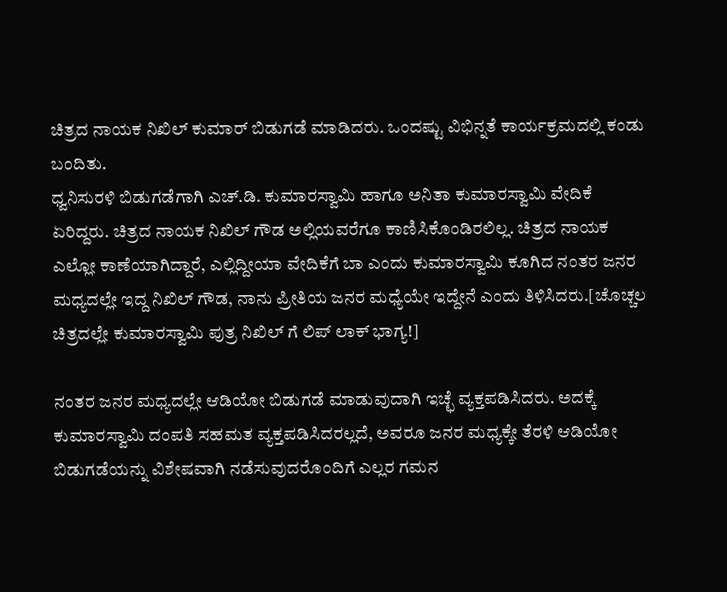ಚಿತ್ರದ ನಾಯಕ ನಿಖಿಲ್ ಕುಮಾರ್ ಬಿಡುಗಡೆ ಮಾಡಿದರು. ಒಂದಷ್ಟು ವಿಭಿನ್ನತೆ ಕಾರ್ಯಕ್ರಮದಲ್ಲಿ ಕಂಡು ಬಂದಿತು.
ಧ್ವನಿಸುರಳಿ ಬಿಡುಗಡೆಗಾಗಿ ಎಚ್.ಡಿ. ಕುಮಾರಸ್ವಾಮಿ ಹಾಗೂ ಅನಿತಾ ಕುಮಾರಸ್ವಾಮಿ ವೇದಿಕೆ ಏರಿದ್ದರು. ಚಿತ್ರದ ನಾಯಕ ನಿಖಿಲ್ ಗೌಡ ಅಲ್ಲಿಯವರೆಗೂ ಕಾಣಿಸಿಕೊಂಡಿರಲಿಲ್ಲ. ಚಿತ್ರದ ನಾಯಕ ಎಲ್ಲೋ ಕಾಣೆಯಾಗಿದ್ದಾರೆ, ಎಲ್ಲಿದ್ದೀಯಾ ವೇದಿಕೆಗೆ ಬಾ ಎಂದು ಕುಮಾರಸ್ವಾಮಿ ಕೂಗಿದ ನಂತರ ಜನರ ಮಧ್ಯದಲ್ಲೇ ಇದ್ದ ನಿಖಿಲ್ ಗೌಡ, ನಾನು ಪ್ರೀತಿಯ ಜನರ ಮಧ್ಯೆಯೇ ಇದ್ದೇನೆ ಎಂದು ತಿಳಿಸಿದರು.[ಚೊಚ್ಚಲ ಚಿತ್ರದಲ್ಲೇ ಕುಮಾರಸ್ವಾಮಿ ಪುತ್ರ ನಿಖಿಲ್ ಗೆ ಲಿಪ್ ಲಾಕ್ ಭಾಗ್ಯ!]

ನಂತರ ಜನರ ಮಧ್ಯದಲ್ಲೇ ಆಡಿಯೋ ಬಿಡುಗಡೆ ಮಾಡುವುದಾಗಿ ಇಚ್ಛೆ ವ್ಯಕ್ತಪಡಿಸಿದರು. ಅದಕ್ಕೆ ಕುಮಾರಸ್ವಾಮಿ ದಂಪತಿ ಸಹಮತ ವ್ಯಕ್ತಪಡಿಸಿದರಲ್ಲದೆ, ಅವರೂ ಜನರ ಮಧ್ಯಕ್ಕೇ ತೆರಳಿ ಆಡಿಯೋ ಬಿಡುಗಡೆಯನ್ನು ವಿಶೇಷವಾಗಿ ನಡೆಸುವುದರೊಂದಿಗೆ ಎಲ್ಲರ ಗಮನ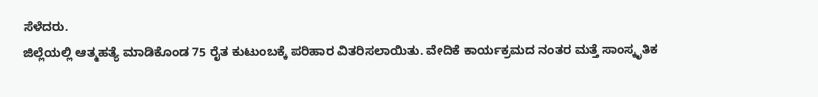ಸೆಳೆದರು.
ಜಿಲ್ಲೆಯಲ್ಲಿ ಆತ್ಮಹತ್ಯೆ ಮಾಡಿಕೊಂಡ 75 ರೈತ ಕುಟುಂಬಕ್ಕೆ ಪರಿಹಾರ ವಿತರಿಸಲಾಯಿತು. ವೇದಿಕೆ ಕಾರ್ಯಕ್ರಮದ ನಂತರ ಮತ್ತೆ ಸಾಂಸ್ಕೃತಿಕ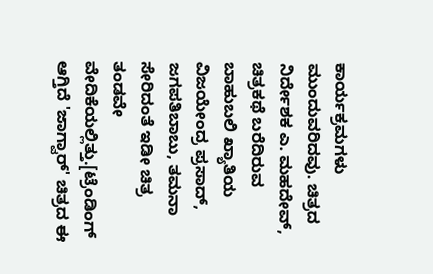ಕಾರ್ಯಕ್ರಮಗಳು ಮುಂದುವರಿದವು. ಚಿತ್ರದ ನಿರ್ದೇಶಕ ಎ. ಮಹದೇವ್, ಚಿತ್ರಕಥೆ ಬರೆದಿರುವ ಬಾಹುಬಲಿ ಖ್ಯಾತಿಯ ವಿಜಯೇಂದ್ರ ಪ್ರಸಾದ್, ಜಗಪತಿಬಾಬು, ತಮನಾ ಸೇರಿದಂತೆ ಇಡೀ ಚಿತ್ರ ತಂಡವೇ ವೇದಿಕೆಯಲ್ಲಿತ್ತು.[ಟ್ರೆಂಡಿಂಗ್ ಆಗ್ತಿದೆ 'ಜಾಗ್ವಾರ್' ಚಿತ್ರದ ಈ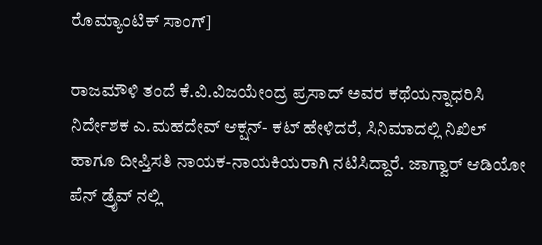ರೊಮ್ಯಾಂಟಿಕ್ ಸಾಂಗ್]

ರಾಜಮೌಳಿ ತಂದೆ ಕೆ.ವಿ.ವಿಜಯೇಂದ್ರ ಪ್ರಸಾದ್ ಅವರ ಕಥೆಯನ್ನಾಧರಿಸಿ ನಿರ್ದೇಶಕ ಎ.ಮಹದೇವ್ ಆಕ್ಷನ್- ಕಟ್ ಹೇಳಿದರೆ, ಸಿನಿಮಾದಲ್ಲಿ ನಿಖಿಲ್ ಹಾಗೂ ದೀಪ್ತಿಸತಿ ನಾಯಕ-ನಾಯಕಿಯರಾಗಿ ನಟಿಸಿದ್ದಾರೆ. ಜಾಗ್ವಾರ್ ಆಡಿಯೋ ಪೆನ್ ಡ್ರೈವ್ ನಲ್ಲಿ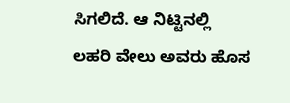ಸಿಗಲಿದೆ. ಆ ನಿಟ್ಟಿನಲ್ಲಿ ಲಹರಿ ವೇಲು ಅವರು ಹೊಸ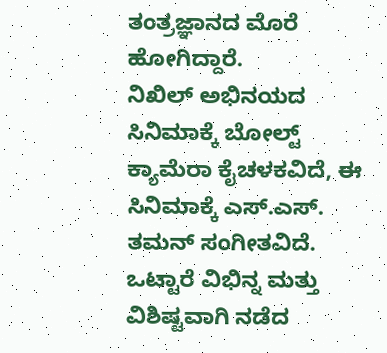ತಂತ್ರಜ್ಞಾನದ ಮೊರೆ ಹೋಗಿದ್ದಾರೆ.
ನಿಖಿಲ್ ಅಭಿನಯದ ಸಿನಿಮಾಕ್ಕೆ ಬೋಲ್ಟ್ ಕ್ಯಾಮೆರಾ ಕೈಚಳಕವಿದೆ, ಈ ಸಿನಿಮಾಕ್ಕೆ ಎಸ್.ಎಸ್. ತಮನ್ ಸಂಗೀತವಿದೆ. ಒಟ್ಟಾರೆ ವಿಭಿನ್ನ ಮತ್ತು ವಿಶಿಷ್ಟವಾಗಿ ನಡೆದ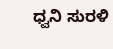ಧ್ವನಿ ಸುರಳಿ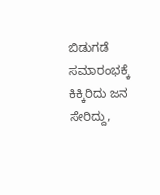ಬಿಡುಗಡೆ ಸಮಾರಂಭಕ್ಕೆ ಕಿಕ್ಕಿರಿದು ಜನ ಸೇರಿದ್ದು,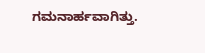ಗಮನಾರ್ಹವಾಗಿತ್ತು.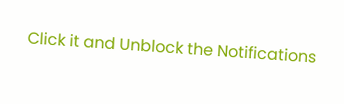Click it and Unblock the Notifications